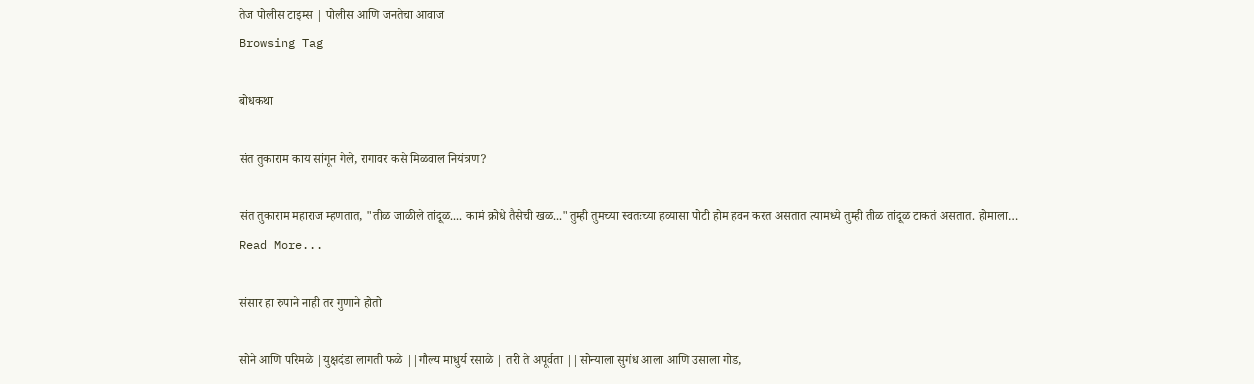तेज पोलीस टाइम्स | पोलीस आणि जनतेचा आवाज
Browsing Tag

बोधकथा

संत तुकाराम काय सांगून गेले, रागावर कसे मिळवाल नियंत्रण?

संत तुकाराम महाराज म्हणतात, "तीळ जाळीले तांदूळ.... कामं क्रोधे तैसेची खळ..."तुम्ही तुमच्या स्वतःच्या हव्यासा पोटी होम हवन करत असतात त्यामध्ये तुम्ही तीळ तांदूळ टाकतं असतात. होमाला…
Read More...

संसार हा रुपाने नाही तर गुणाने होतो

सोने आणि परिमळे |युक्षदंडा लागती फळे ||गौल्य माधुर्य रसाळे | तरी ते अपूर्वता ||सोन्याला सुगंध आला आणि उसाला गोड,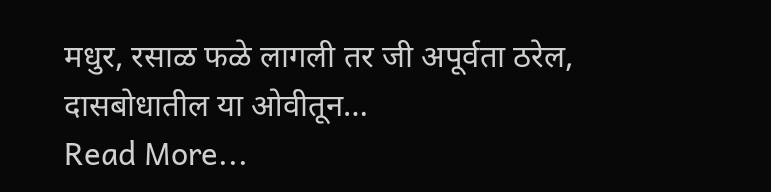मधुर, रसाळ फळे लागली तर जी अपूर्वता ठरेल, दासबोधातील या ओवीतून…
Read More...